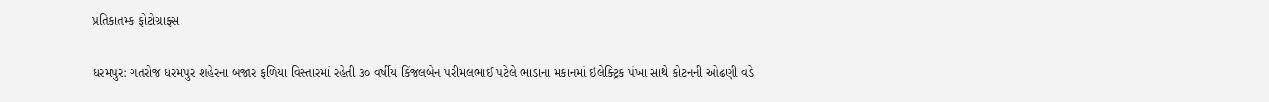પ્રતિકાતમ્ક ફોટોગ્રાફ્સ

ધરમપુર: ગતરોજ ધરમપુર શહેરના બજાર ફળિયા વિસ્તારમાં રહેતી ૩૦ વર્ષીય કિંજલબેન પરીમલભાઈ પટેલે ભાડાના મકાનમાં ઇલેક્ટ્રિક પંખા સાથે કોટનની ઓઢણી વડે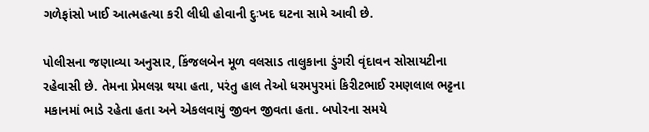ગળેફાંસો ખાઈ આત્મહત્યા કરી લીધી હોવાની દુઃખદ ઘટના સામે આવી છે.

પોલીસના જણાવ્યા અનુસાર, કિંજલબેન મૂળ વલસાડ તાલુકાના ડુંગરી વૃંદાવન સોસાયટીના રહેવાસી છે. તેમના પ્રેમલગ્ન થયા હતા, પરંતુ હાલ તેઓ ધરમપુરમાં કિરીટભાઈ રમણલાલ ભટ્ટના મકાનમાં ભાડે રહેતા હતા અને એકલવાયું જીવન જીવતા હતા. બપોરના સમયે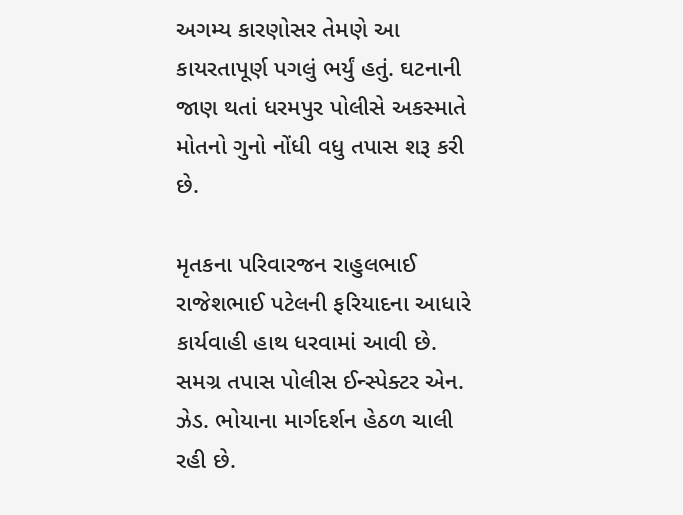અગમ્ય કારણોસર તેમણે આ કાયરતાપૂર્ણ પગલું ભર્યું હતું. ઘટનાની જાણ થતાં ધરમપુર પોલીસે અકસ્માતે મોતનો ગુનો નોંધી વધુ તપાસ શરૂ કરી છે.

મૃતકના પરિવારજન રાહુલભાઈ રાજેશભાઈ પટેલની ફરિયાદના આધારે કાર્યવાહી હાથ ધરવામાં આવી છે. સમગ્ર તપાસ પોલીસ ઈન્સ્પેક્ટર એન. ઝેડ. ભોયાના માર્ગદર્શન હેઠળ ચાલી રહી છે.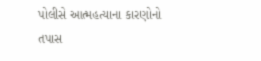પોલીસે આત્મહત્યાના કારણોનો તપાસ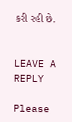કરી રહી છે.


LEAVE A REPLY

Please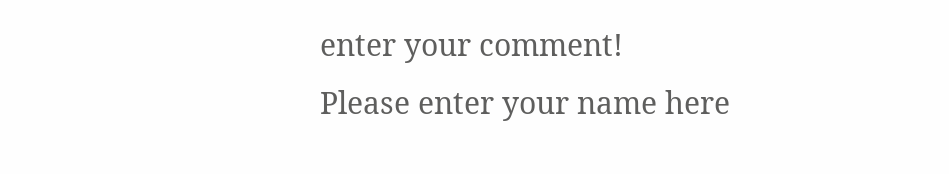enter your comment!
Please enter your name here